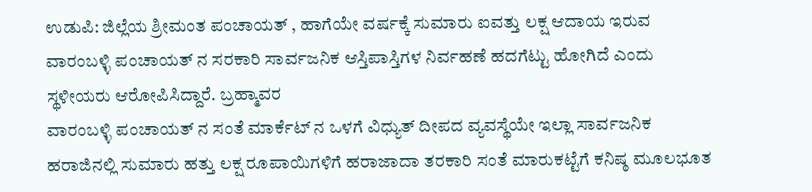ಉಡುಪಿ: ಜಿಲ್ಲೆಯ ಶ್ರೀಮಂತ ಪಂಚಾಯತ್ , ಹಾಗೆಯೇ ವರ್ಷಕ್ಕೆ ಸುಮಾರು ಐವತ್ತು ಲಕ್ಷ ಆದಾಯ ಇರುವ ವಾರಂಬಳ್ಳಿ ಪಂಚಾಯತ್ ನ ಸರಕಾರಿ ಸಾರ್ವಜನಿಕ ಆಸ್ತಿಪಾಸ್ತಿಗಳ ನಿರ್ವಹಣೆ ಹದಗೆಟ್ಟು ಹೋಗಿದೆ ಎಂದು ಸ್ಥಳೀಯರು ಆರೋಪಿಸಿದ್ದಾರೆ. ಬ್ರಹ್ಮಾವರ
ವಾರಂಬಳ್ಳಿ ಪಂಚಾಯತ್ ನ ಸಂತೆ ಮಾರ್ಕೆಟ್ ನ ಒಳಗೆ ವಿಧ್ಯುತ್ ದೀಪದ ವ್ಯವಸ್ಥೆಯೇ ಇಲ್ಲಾ ಸಾರ್ವಜನಿಕ ಹರಾಜಿನಲ್ಲಿ ಸುಮಾರು ಹತ್ತು ಲಕ್ಷ ರೂಪಾಯಿಗಳಿಗೆ ಹರಾಜಾದಾ ತರಕಾರಿ ಸಂತೆ ಮಾರುಕಟ್ಟೆಗೆ ಕನಿಷ್ಠ ಮೂಲಭೂತ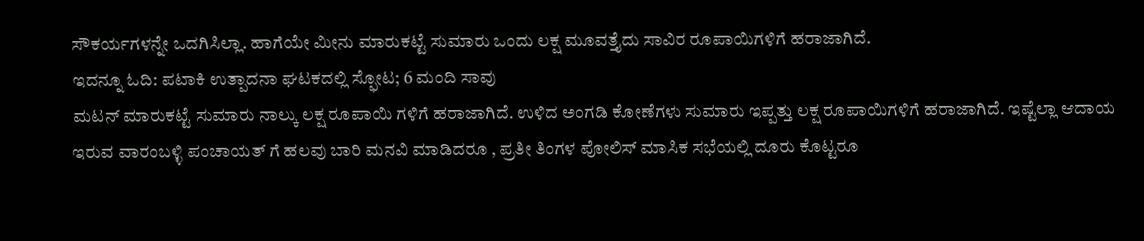ಸೌಕರ್ಯಗಳನ್ನೇ ಒದಗಿಸಿಲ್ಲಾ. ಹಾಗೆಯೇ ಮೀನು ಮಾರುಕಟ್ಟೆ ಸುಮಾರು ಒಂದು ಲಕ್ಷ ಮೂವತ್ತೈದು ಸಾವಿರ ರೂಪಾಯಿಗಳಿಗೆ ಹರಾಜಾಗಿದೆ.
ಇದನ್ನೂ ಓದಿ: ಪಟಾಕಿ ಉತ್ಪಾದನಾ ಘಟಕದಲ್ಲಿ ಸ್ಫೋಟ; 6 ಮಂದಿ ಸಾವು
ಮಟನ್ ಮಾರುಕಟ್ಟೆ ಸುಮಾರು ನಾಲ್ಕು ಲಕ್ಷ ರೂಪಾಯಿ ಗಳಿಗೆ ಹರಾಜಾಗಿದೆ. ಉಳಿದ ಅಂಗಡಿ ಕೋಣೆಗಳು ಸುಮಾರು ಇಪ್ಪತ್ತು ಲಕ್ಷ ರೂಪಾಯಿಗಳಿಗೆ ಹರಾಜಾಗಿದೆ. ಇಷ್ಟೆಲ್ಲಾ ಆದಾಯ ಇರುವ ವಾರಂಬಳ್ಳಿ ಪಂಚಾಯತ್ ಗೆ ಹಲವು ಬಾರಿ ಮನವಿ ಮಾಡಿದರೂ , ಪ್ರತೀ ತಿಂಗಳ ಪೋಲಿಸ್ ಮಾಸಿಕ ಸಭೆಯಲ್ಲಿ ದೂರು ಕೊಟ್ಟರೂ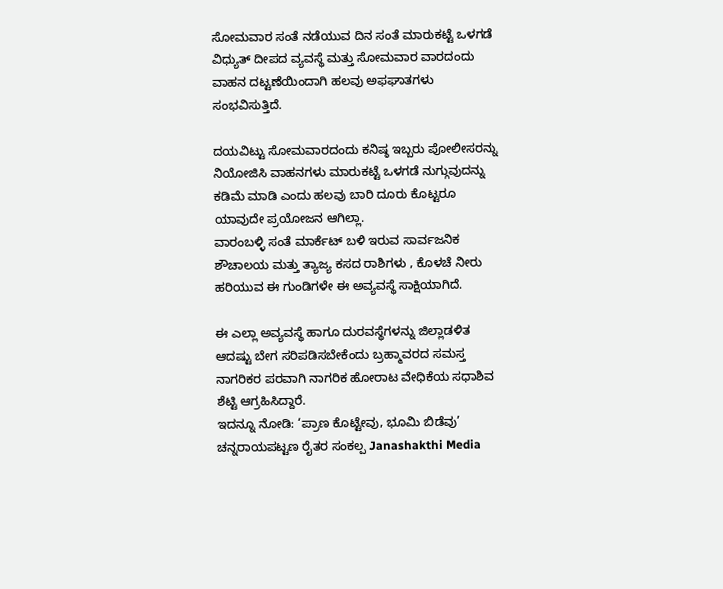ಸೋಮವಾರ ಸಂತೆ ನಡೆಯುವ ದಿನ ಸಂತೆ ಮಾರುಕಟ್ಟೆ ಒಳಗಡೆ ವಿಧ್ಯುತ್ ದೀಪದ ವ್ಯವಸ್ಥೆ ಮತ್ತು ಸೋಮವಾರ ವಾರದಂದು ವಾಹನ ದಟ್ಟಣೆಯಿಂದಾಗಿ ಹಲವು ಅಫಘಾತಗಳು ಸಂಭವಿಸುತ್ತಿದೆ.

ದಯವಿಟ್ಟು ಸೋಮವಾರದಂದು ಕನಿಷ್ಠ ಇಬ್ಬರು ಪೋಲೀಸರನ್ನು ನಿಯೋಜಿಸಿ ವಾಹನಗಳು ಮಾರುಕಟ್ಟೆ ಒಳಗಡೆ ನುಗ್ಗುವುದನ್ನು ಕಡಿಮೆ ಮಾಡಿ ಎಂದು ಹಲವು ಬಾರಿ ದೂರು ಕೊಟ್ಟರೂ ಯಾವುದೇ ಪ್ರಯೋಜನ ಆಗಿಲ್ಲಾ.
ವಾರಂಬಳ್ಳಿ ಸಂತೆ ಮಾರ್ಕೆಟ್ ಬಳಿ ಇರುವ ಸಾರ್ವಜನಿಕ ಶೌಚಾಲಯ ಮತ್ತು ತ್ಯಾಜ್ಯ ಕಸದ ರಾಶಿಗಳು , ಕೊಳಚೆ ನೀರು ಹರಿಯುವ ಈ ಗುಂಡಿಗಳೇ ಈ ಅವ್ಯವಸ್ಥೆ ಸಾಕ್ಷಿಯಾಗಿದೆ.

ಈ ಎಲ್ಲಾ ಅವ್ಯವಸ್ಥೆ ಹಾಗೂ ದುರವಸ್ಥೆಗಳನ್ನು ಜಿಲ್ಲಾಡಳಿತ ಆದಷ್ಟು ಬೇಗ ಸರಿಪಡಿಸಬೇಕೆಂದು ಬ್ರಹ್ಮಾವರದ ಸಮಸ್ತ ನಾಗರಿಕರ ಪರವಾಗಿ ನಾಗರಿಕ ಹೋರಾಟ ವೇಧಿಕೆಯ ಸಧಾಶಿವ ಶೆಟ್ಟಿ ಆಗ್ರಹಿಸಿದ್ದಾರೆ.
ಇದನ್ನೂ ನೋಡಿ: ‘ಪ್ರಾಣ ಕೊಟ್ಟೇವು, ಭೂಮಿ ಬಿಡೆವು’ ಚನ್ನರಾಯಪಟ್ಟಣ ರೈತರ ಸಂಕಲ್ಪ Janashakthi Media